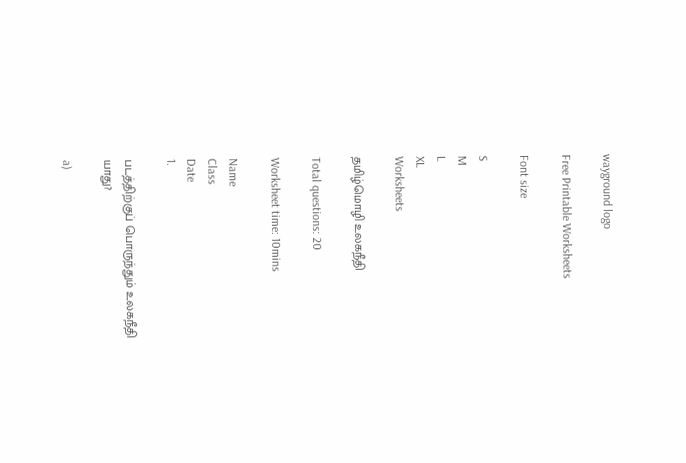wayground logo

Free Printable Worksheets

Font size

S
M
L
XL
Worksheets

தமிழ்மொழி உலகநீதி

Total questions: 20

Worksheet time: 10mins

Name
Class
Date
1.

படத்திற்குப் பொருந்தும் உலகநீதி யாது?

a)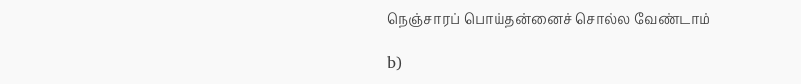நெஞ்சாரப் பொய்தன்னைச் சொல்ல வேண்டாம்

b)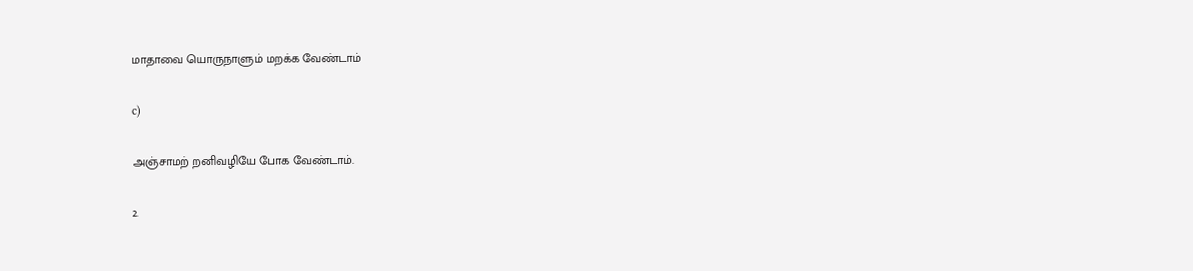மாதாவை யொருநாளும் மறக்க வேண்டாம்

c)

அஞ்சாமற் றனிவழியே போக வேண்டாம்.

2.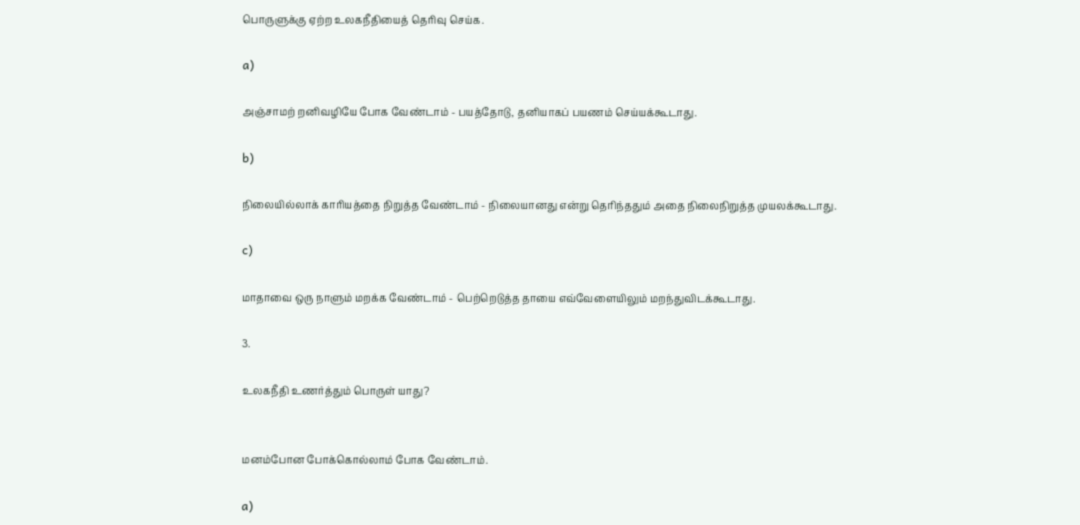பொருளுக்கு ஏற்ற உலகநீதியைத் தெரிவு செய்க.

a)

அஞ்சாமற் றனிவழியே போக வேண்டாம் - பயத்தோடு, தனியாகப் பயணம் செய்யக்கூடாது.

b)

நிலையில்லாக் காரியத்தை நிறுத்த வேண்டாம் - நிலையானது என்று தெரிந்ததும் அதை நிலைநிறுத்த முயலக்கூடாது.

c)

மாதாவை ஒரு நாளும் மறக்க வேண்டாம் - பெற்றெடுத்த தாயை எவ்வேளையிலும் மறந்துவிடக்கூடாது.

3.

உலகநீதி உணர்த்தும் பொருள் யாது?


மனம்போன போக்கொல்லாம் போக வேண்டாம்.

a)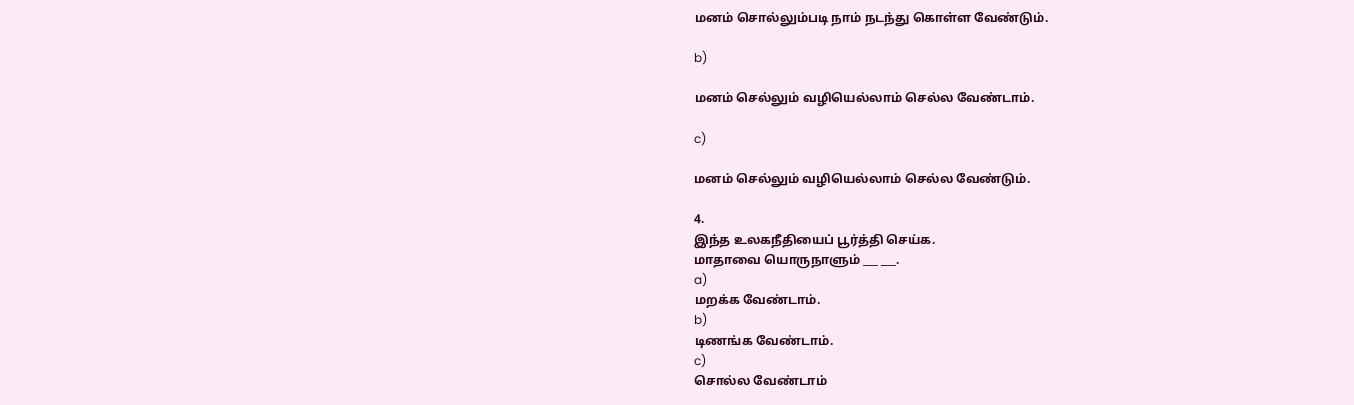மனம் சொல்லும்படி நாம் நடந்து கொள்ள வேண்டும்.

b)

மனம் செல்லும் வழியெல்லாம் செல்ல வேண்டாம்.

c)

மனம் செல்லும் வழியெல்லாம் செல்ல வேண்டும்.

4.
இந்த உலகநீதியைப் பூர்த்தி செய்க.
மாதாவை யொருநாளும் ___ ___.
a)
மறக்க வேண்டாம்.
b)
டிணங்க வேண்டாம்.
c)
சொல்ல வேண்டாம்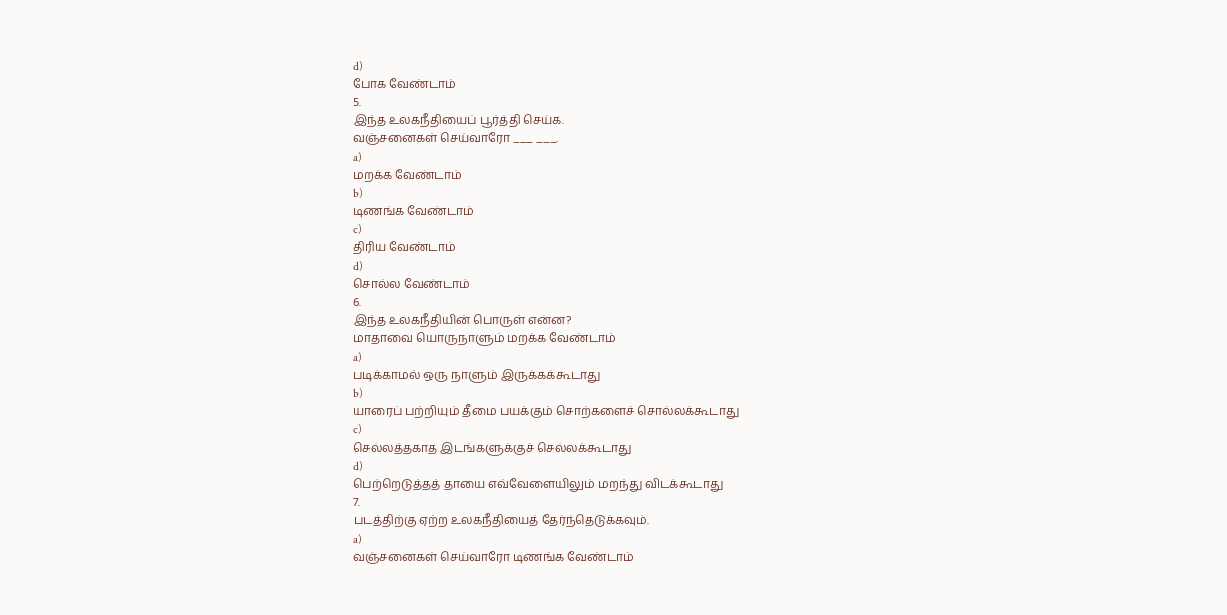d)
போக வேண்டாம்
5.
இந்த உலகநீதியைப் பூர்த்தி செய்க.
வஞ்சனைகள் செய்வாரோ ___ ___.
a)
மறக்க வேண்டாம்
b)
டிணங்க வேண்டாம்
c)
திரிய வேண்டாம்
d)
சொல்ல வேண்டாம்
6.
இந்த உலகநீதியின் பொருள் என்ன?
மாதாவை யொருநாளும் மறக்க வேண்டாம்
a)
படிக்காமல் ஒரு நாளும் இருக்கக்கூடாது
b)
யாரைப் பற்றியும் தீமை பயக்கும் சொற்களைச் சொல்லக்கூடாது
c)
செல்லத்தகாத இடங்களுக்குச் செல்லக்கூடாது
d)
பெற்றெடுத்தத் தாயை எவ்வேளையிலும் மறந்து விடக்கூடாது
7.
படத்திற்கு ஏற்ற உலகநீதியைத் தேர்ந்தெடுக்கவும்.
a)
வஞ்சனைகள் செய்வாரோ டிணங்க வேண்டாம்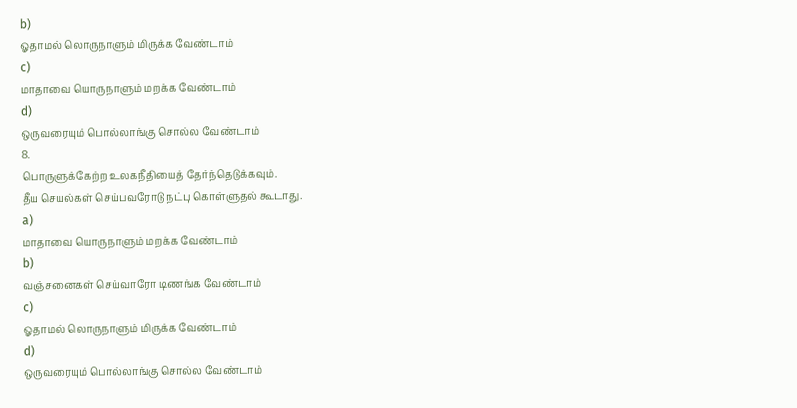b)
ஓதாமல் லொருநாளும் மிருக்க வேண்டாம்
c)
மாதாவை யொருநாளும் மறக்க வேண்டாம்
d)
ஒருவரையும் பொல்லாங்கு சொல்ல வேண்டாம்
8.
பொருளுக்கேற்ற உலகநீதியைத் தேர்ந்தெடுக்கவும்.
தீய செயல்கள் செய்பவரோடு நட்பு கொள்ளுதல் கூடாது.
a)
மாதாவை யொருநாளும் மறக்க வேண்டாம்
b)
வஞ்சனைகள் செய்வாரோ டிணங்க வேண்டாம்
c)
ஓதாமல் லொருநாளும் மிருக்க வேண்டாம்
d)
ஒருவரையும் பொல்லாங்கு சொல்ல வேண்டாம்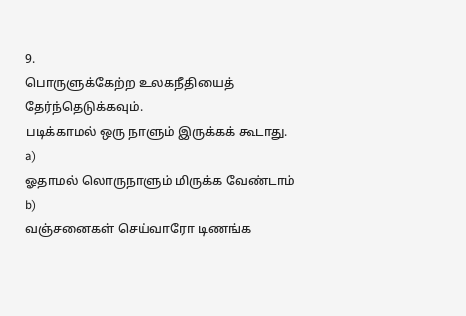9.
பொருளுக்கேற்ற உலகநீதியைத் தேர்ந்தெடுக்கவும்.
படிக்காமல் ஒரு நாளும் இருக்கக் கூடாது.
a)
ஓதாமல் லொருநாளும் மிருக்க வேண்டாம்
b)
வஞ்சனைகள் செய்வாரோ டிணங்க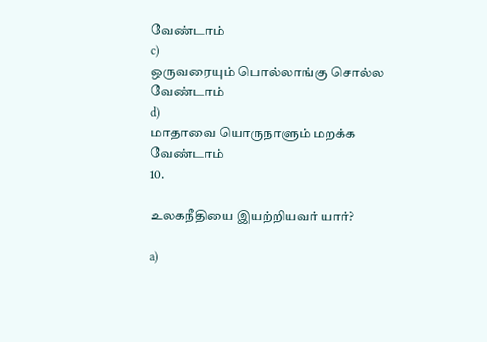வேண்டாம்
c)
ஒருவரையும் பொல்லாங்கு சொல்ல வேண்டாம்
d)
மாதாவை யொருநாளும் மறக்க வேண்டாம்
10.

உலகநீதியை இயற்றியவர் யார்?

a)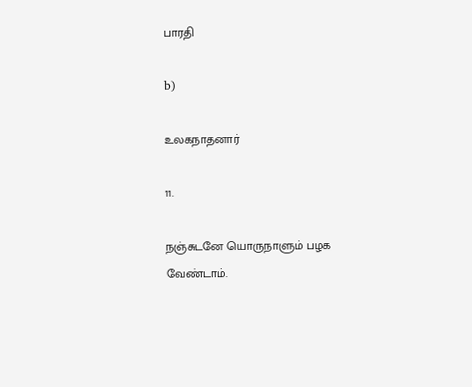பாரதி

b)

உலகநாதனார்

11.

நஞ்சுடனே யொருநாளும் பழக வேண்டாம்.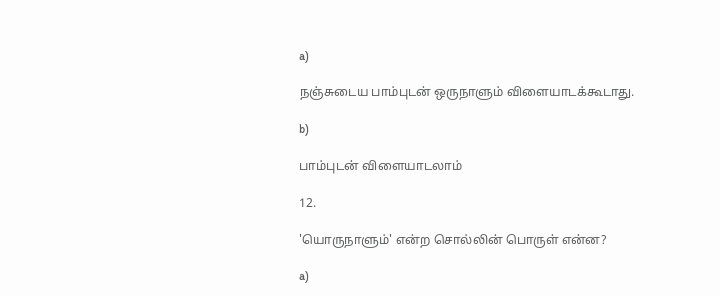a)

நஞ்சுடைய பாம்புடன் ஒருநாளும் விளையாடக்கூடாது.

b)

பாம்புடன் விளையாடலாம்

12.

'யொருநாளும்' என்ற சொல்லின் பொருள் என்ன?

a)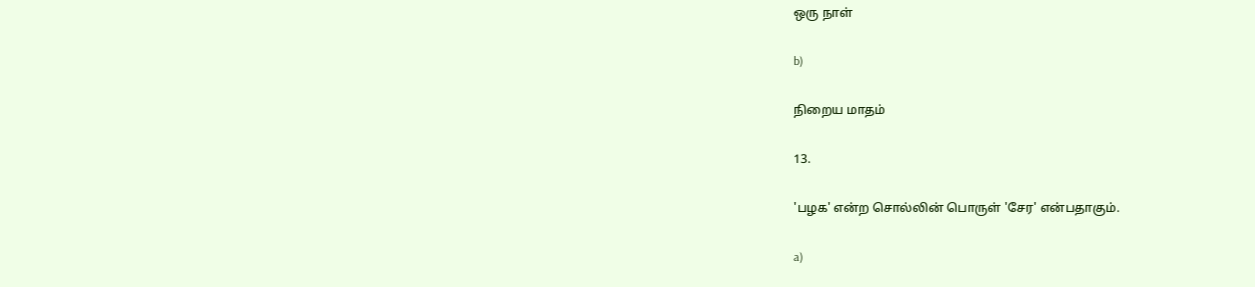ஒரு நாள்

b)

நிறைய மாதம்

13.

'பழக' என்ற சொல்லின் பொருள் 'சேர' என்பதாகும்.

a)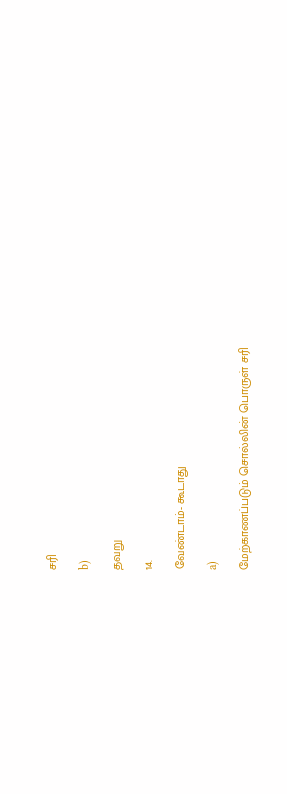சரி

b)

தவறு

14.

வேண்டாம்- கூடாது

a)

மேற்காணப்படும் சொல்லின் பொருள் சரி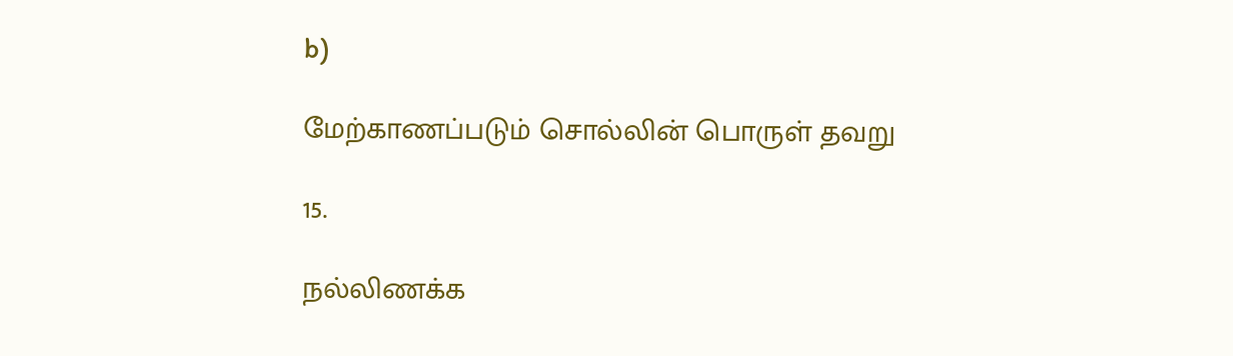b)

மேற்காணப்படும் சொல்லின் பொருள் தவறு

15.

நல்லிணக்க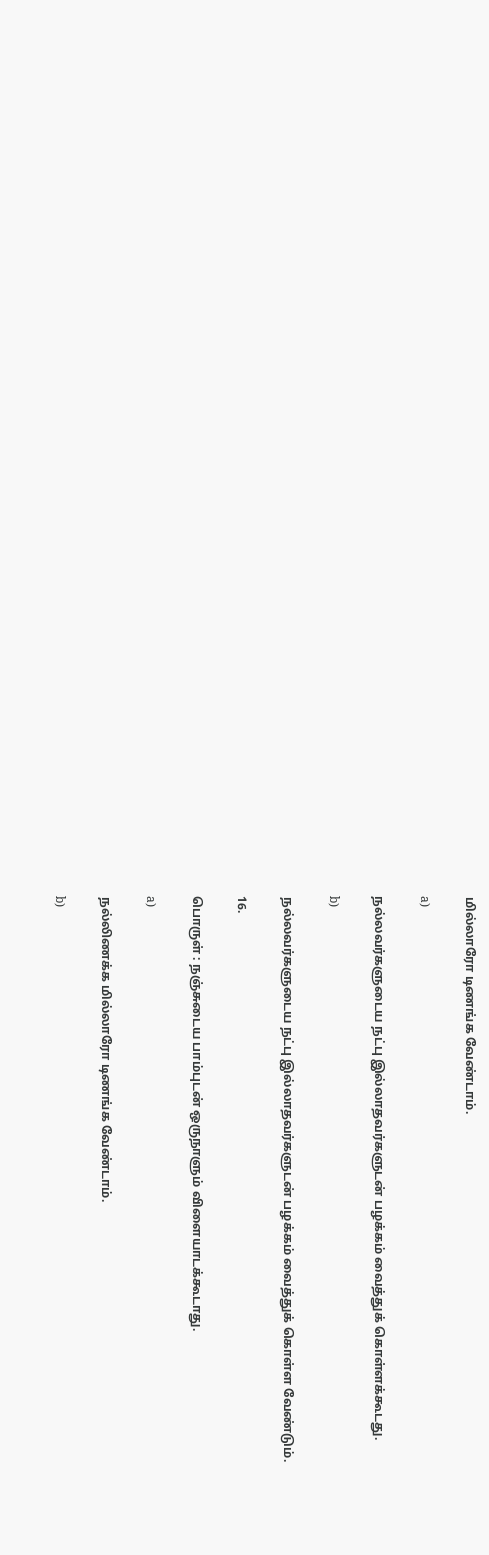மில்லாரோ டிணங்க வேண்டாம்.

a)

நல்லவர்களுடைய நட்பு இல்லாதவர்களுடன் பழக்கம் வைத்துக் கொள்ளக்கூடது.

b)

நல்லவர்களுடைய நட்பு இல்லாதவர்களுடன் பழக்கம் வைத்துக் கொள்ள வேண்டும்.

16.

பொருள் : நஞ்சுடைய பாம்புடன் ஒருநாளும் விளையாடக்கூடாது.

a)

நல்லிணக்க மில்லாரோ டிணங்க வேண்டாம்.

b)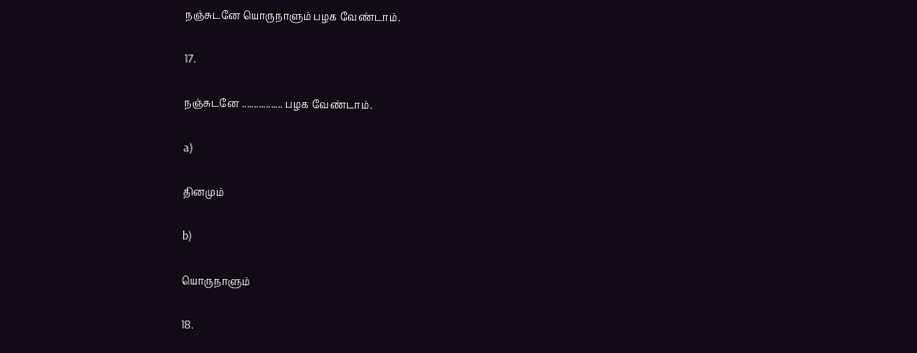நஞ்சுடனே யொருநாளும் பழக வேண்டாம்.

17.

நஞ்சுடனே ................. பழக வேண்டாம்.

a)

தினமும்

b)

யொருநாளும்

18.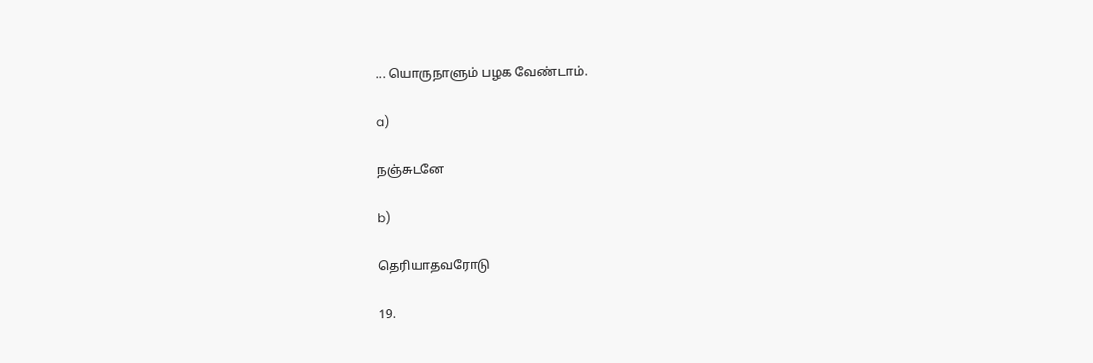... யொருநாளும் பழக வேண்டாம்.

a)

நஞ்சுடனே

b)

தெரியாதவரோடு

19.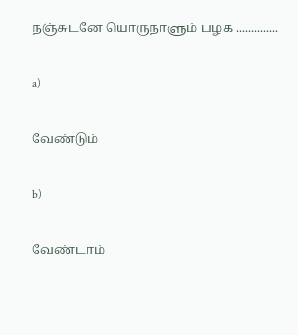நஞ்சுடனே யொருநாளும் பழக ..............

a)

வேண்டும்

b)

வேண்டாம்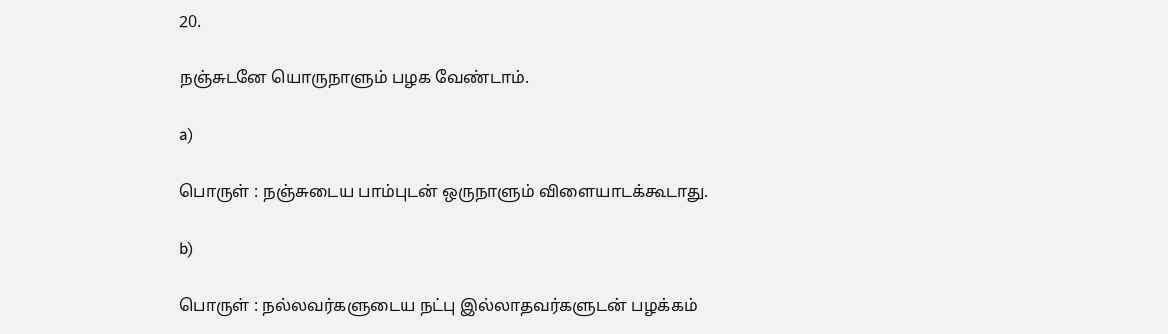20.

நஞ்சுடனே யொருநாளும் பழக வேண்டாம்.

a)

பொருள் : நஞ்சுடைய பாம்புடன் ஒருநாளும் விளையாடக்கூடாது.

b)

பொருள் : நல்லவர்களுடைய நட்பு இல்லாதவர்களுடன் பழக்கம்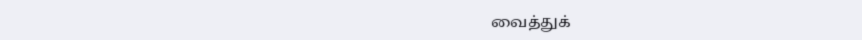வைத்துக்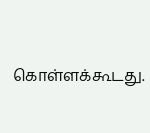கொள்ளக்கூடது.